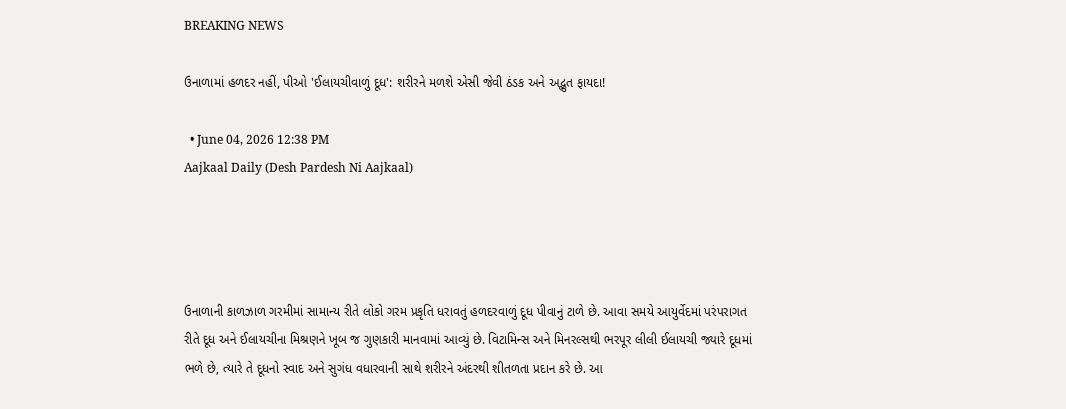BREAKING NEWS

ઉનાળામાં હળદર નહીં, પીઓ 'ઈલાયચીવાળું દૂધ': શરીરને મળશે એસી જેવી ઠંડક અને અદ્ભુત ફાયદા!

  • June 04, 2026 12:38 PM
Aajkaal Daily (Desh Pardesh Ni Aajkaal)




ઉનાળાની કાળઝાળ ગરમીમાં સામાન્ય રીતે લોકો ગરમ પ્રકૃતિ ધરાવતું હળદરવાળું દૂધ પીવાનું ટાળે છે. આવા સમયે આયુર્વેદમાં પરંપરાગત રીતે દૂધ અને ઈલાયચીના મિશ્રણને ખૂબ જ ગુણકારી માનવામાં આવ્યું છે. વિટામિન્સ અને મિનરલ્સથી ભરપૂર લીલી ઈલાયચી જ્યારે દૂધમાં ભળે છે, ત્યારે તે દૂધનો સ્વાદ અને સુગંધ વધારવાની સાથે શરીરને અંદરથી શીતળતા પ્રદાન કરે છે. આ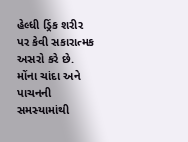હેલ્ધી ડ્રિંક શરીર પર કેવી સકારાત્મક અસરો કરે છે.
મોંના ચાંદા અને પાચનની સમસ્યામાંથી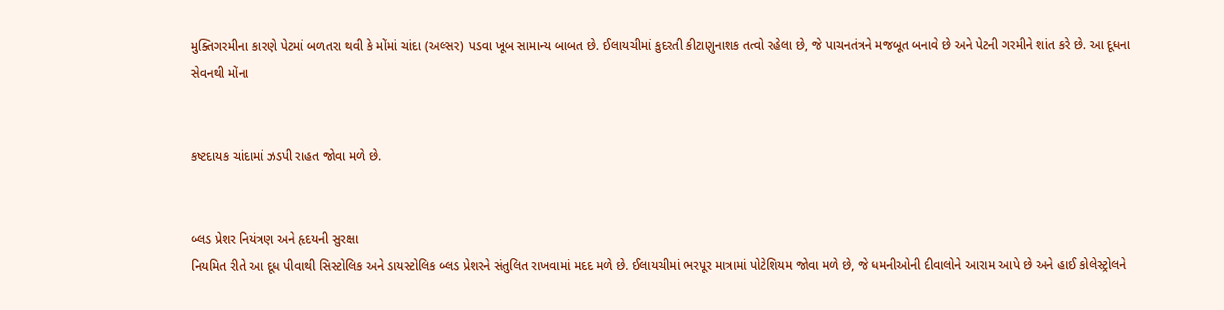મુક્તિગરમીના કારણે પેટમાં બળતરા થવી કે મોંમાં ચાંદા (અલ્સર) પડવા ખૂબ સામાન્ય બાબત છે. ઈલાયચીમાં કુદરતી કીટાણુનાશક તત્વો રહેલા છે, જે પાચનતંત્રને મજબૂત બનાવે છે અને પેટની ગરમીને શાંત કરે છે. આ દૂધના સેવનથી મોંના


કષ્ટદાયક ચાંદામાં ઝડપી રાહત જોવા મળે છે.


બ્લડ પ્રેશર નિયંત્રણ અને હૃદયની સુરક્ષા
નિયમિત રીતે આ દૂધ પીવાથી સિસ્ટોલિક અને ડાયસ્ટોલિક બ્લડ પ્રેશરને સંતુલિત રાખવામાં મદદ મળે છે. ઈલાયચીમાં ભરપૂર માત્રામાં પોટેશિયમ જોવા મળે છે, જે ધમનીઓની દીવાલોને આરામ આપે છે અને હાઈ કોલેસ્ટ્રોલને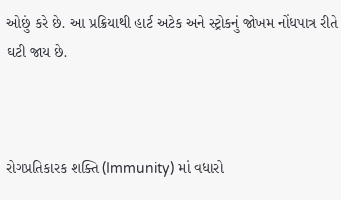ઓછું કરે છે. આ પ્રક્રિયાથી હાર્ટ અટેક અને સ્ટ્રોકનું જોખમ નોંધપાત્ર રીતે ઘટી જાય છે.



રોગપ્રતિકારક શક્તિ (Immunity) માં વધારો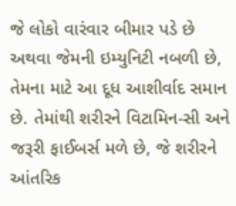જે લોકો વારંવાર બીમાર પડે છે અથવા જેમની ઇમ્યુનિટી નબળી છે, તેમના માટે આ દૂધ આશીર્વાદ સમાન છે. તેમાંથી શરીરને વિટામિન-સી અને જરૂરી ફાઈબર્સ મળે છે, જે શરીરને આંતરિક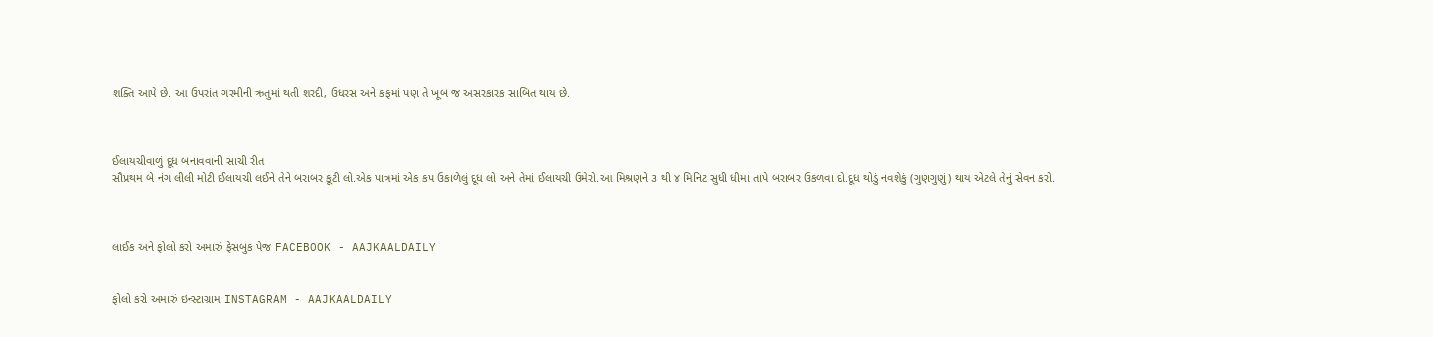શક્તિ આપે છે. આ ઉપરાંત ગરમીની ઋતુમાં થતી શરદી, ઉધરસ અને કફમાં પણ તે ખૂબ જ અસરકારક સાબિત થાય છે.



ઈલાયચીવાળું દૂધ બનાવવાની સાચી રીત
સૌપ્રથમ બે નંગ લીલી મોટી ઈલાયચી લઈને તેને બરાબર કૂટી લો.એક પાત્રમાં એક કપ ઉકાળેલું દૂધ લો અને તેમાં ઈલાયચી ઉમેરો.આ મિશ્રણને ૩ થી ૪ મિનિટ સુધી ધીમા તાપે બરાબર ઉકળવા દો.દૂધ થોડું નવશેકું (ગુણગુણું) થાય એટલે તેનું સેવન કરો.



લાઈક અને ફોલો કરો અમારું ફેસબુક પેજ FACEBOOK - AAJKAALDAILY


ફોલો કરો અમારું ઇન્સ્ટાગ્રામ INSTAGRAM - AAJKAALDAILY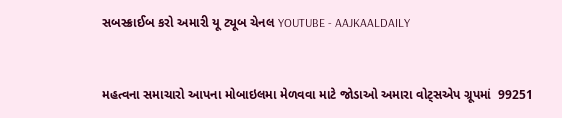સબસ્ક્રાઈબ કરો અમારી યૂ ટ્યૂબ ચેનલ YOUTUBE - AAJKAALDAILY


મહત્વના સમાચારો આપના મોબાઇલમા મેળવવા માટે જોડાઓ અમારા વોટ્સએપ ગ્રૂપમાં  99251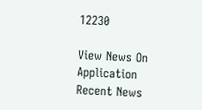12230

View News On Application
Recent News